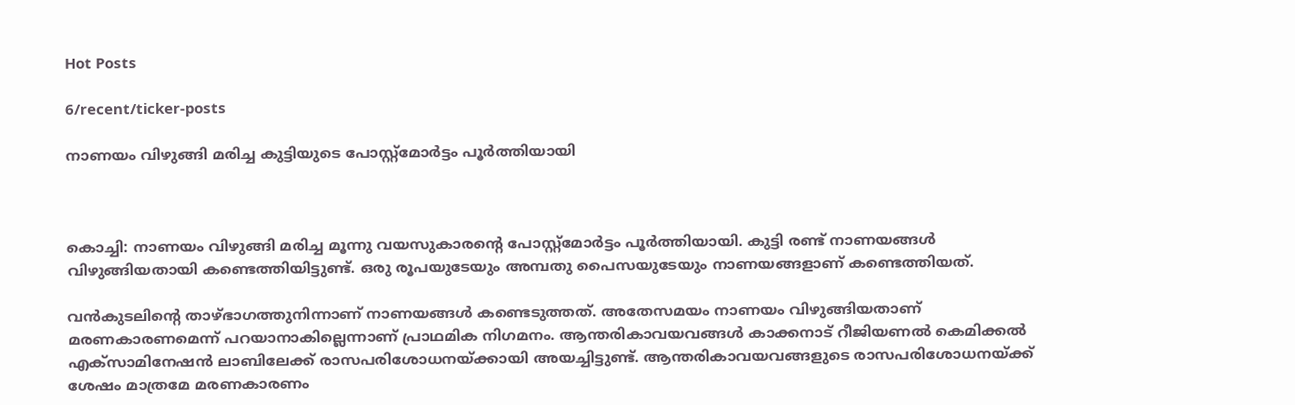Hot Posts

6/recent/ticker-posts

നാണയം വിഴുങ്ങി മരിച്ച കുട്ടിയുടെ പോസ്റ്റ്മോർട്ടം പൂർത്തിയായി



കൊച്ചി: നാണയം വിഴുങ്ങി മരിച്ച മൂന്നു വയസുകാരന്റെ പോസ്റ്റ്മോർട്ടം പൂർത്തിയായി. കുട്ടി രണ്ട് നാണയങ്ങൾ വിഴുങ്ങിയതായി കണ്ടെത്തിയിട്ടുണ്ട്. ഒരു രൂപയുടേയും അമ്പതു പൈസയുടേയും നാണയങ്ങളാണ് കണ്ടെത്തിയത്.

വൻകുടലിന്റെ താഴ്ഭാഗത്തുനിന്നാണ് നാണയങ്ങൾ കണ്ടെടുത്തത്. അതേസമയം നാണയം വിഴുങ്ങിയതാണ് മരണകാരണമെന്ന് പറയാനാകില്ലെന്നാണ് പ്രാഥമിക നിഗമനം. ആന്തരികാവയവങ്ങൾ കാക്കനാട് റീജിയണൽ കെമിക്കൽ എക്‌സാമിനേഷൻ ലാബിലേക്ക് രാസപരിശോധനയ്ക്കായി അയച്ചിട്ടുണ്ട്. ആന്തരികാവയവങ്ങളുടെ രാസപരിശോധനയ്ക്ക് ശേഷം മാത്രമേ മരണകാരണം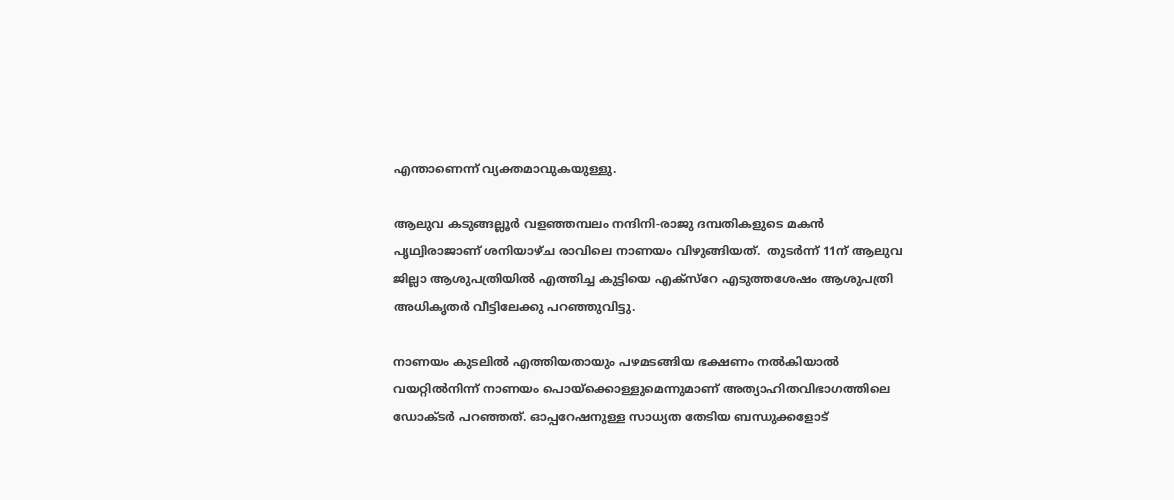എന്താണെന്ന് വ്യക്തമാവുകയുള്ളു.

ആലുവ കടുങ്ങല്ലൂർ വളഞ്ഞമ്പലം നന്ദിനി-രാജു ദമ്പതികളുടെ മകൻ പൃഥ്വിരാജാണ് ശനിയാഴ്ച രാവിലെ നാണയം വിഴുങ്ങിയത്.  തുടർന്ന് 11ന് ആലുവ ജില്ലാ ആശുപത്രിയിൽ എത്തിച്ച കുട്ടിയെ എക്‌സ്‌റേ എടുത്തശേഷം ആശുപത്രി അധികൃതർ വീട്ടിലേക്കു പറഞ്ഞുവിട്ടു.

നാണയം കുടലിൽ എത്തിയതായും പഴമടങ്ങിയ ഭക്ഷണം നൽകിയാൽ വയറ്റിൽനിന്ന് നാണയം പൊയ്ക്കൊള്ളുമെന്നുമാണ് അത്യാഹിതവിഭാഗത്തിലെ ഡോക്ടർ പറഞ്ഞത്. ഓപ്പറേഷനുള്ള സാധ്യത തേടിയ ബന്ധുക്കളോട്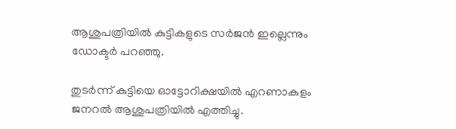ആശുപത്രിയിൽ കുട്ടികളുടെ സർജൻ ഇല്ലെന്നും ഡോക്ടർ പറഞ്ഞു.

തുടർന്ന് കുട്ടിയെ ഓട്ടോറിക്ഷയിൽ എറണാകുളം ജനറൽ ആശുപത്രിയിൽ എത്തിച്ചു.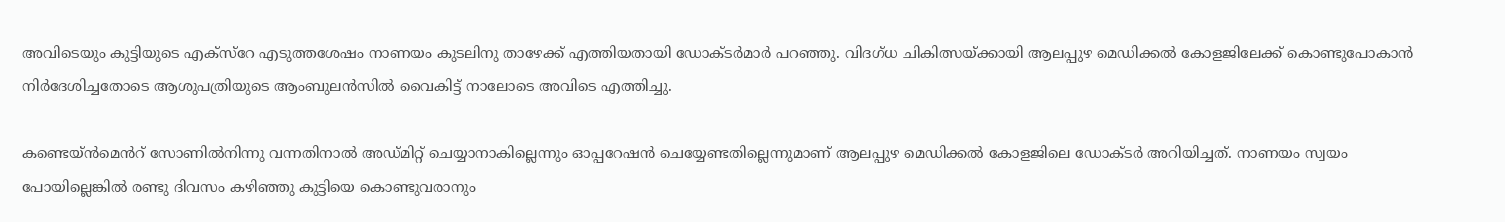അവിടെയും കുട്ടിയുടെ എക്സ്റേ എടുത്തശേഷം നാണയം കുടലിനു താഴേക്ക് എത്തിയതായി ഡോക്ടർമാർ പറഞ്ഞു. വിദഗ്ധ ചികിത്സയ്ക്കായി ആലപ്പുഴ മെഡിക്കൽ കോളജിലേക്ക് കൊണ്ടുപോകാൻ നിർദേശിച്ചതോടെ ആശുപത്രിയുടെ ആംബുലൻസിൽ വൈകിട്ട് നാലോടെ അവിടെ എത്തിച്ചു.

കണ്ടെയ്ൻമെൻറ് സോണിൽനിന്നു വന്നതിനാൽ അഡ്മിറ്റ് ചെയ്യാനാകില്ലെന്നും ഓപ്പറേഷൻ ചെയ്യേണ്ടതില്ലെന്നുമാണ് ആലപ്പുഴ മെഡിക്കൽ കോളജിലെ ഡോക്ടർ അറിയിച്ചത്. നാണയം സ്വയം പോയില്ലെങ്കിൽ രണ്ടു ദിവസം കഴിഞ്ഞു കുട്ടിയെ കൊണ്ടുവരാനും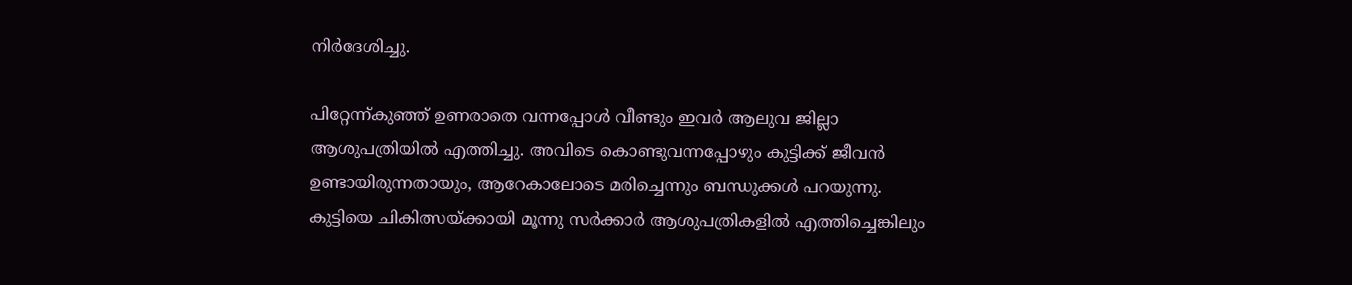നിർദേശിച്ചു.

പിറ്റേന്ന്കുഞ്ഞ് ഉണരാതെ വന്നപ്പോൾ വീണ്ടും ഇവർ ആലുവ ജില്ലാ ആശുപത്രിയിൽ എത്തിച്ചു. അവിടെ കൊണ്ടുവന്നപ്പോഴും കുട്ടിക്ക് ജീവൻ ഉണ്ടായിരുന്നതായും, ആറേകാലോടെ മരിച്ചെന്നും ബന്ധുക്കൾ പറയുന്നു. കുട്ടിയെ ചികിത്സയ്ക്കായി മൂന്നു സർക്കാർ ആശുപത്രികളിൽ എത്തിച്ചെങ്കിലും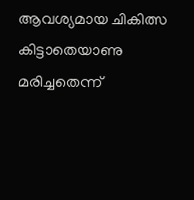ആവശ്യമായ ചികിത്സ കിട്ടാതെയാണു മരിച്ചതെന്ന്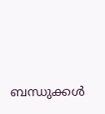ബന്ധുക്കൾ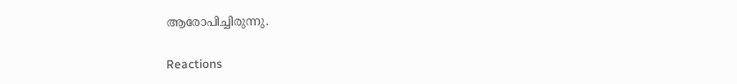ആരോപിച്ചിരുന്നു.

Reactions